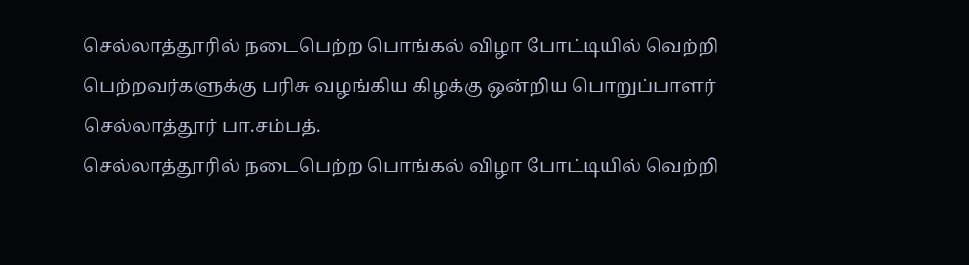செல்லாத்தூரில் நடைபெற்ற பொங்கல் விழா போட்டியில் வெற்றி பெற்றவர்களுக்கு பரிசு வழங்கிய கிழக்கு ஒன்றிய பொறுப்பாளர் செல்லாத்தூர் பா.சம்பத்.
செல்லாத்தூரில் நடைபெற்ற பொங்கல் விழா போட்டியில் வெற்றி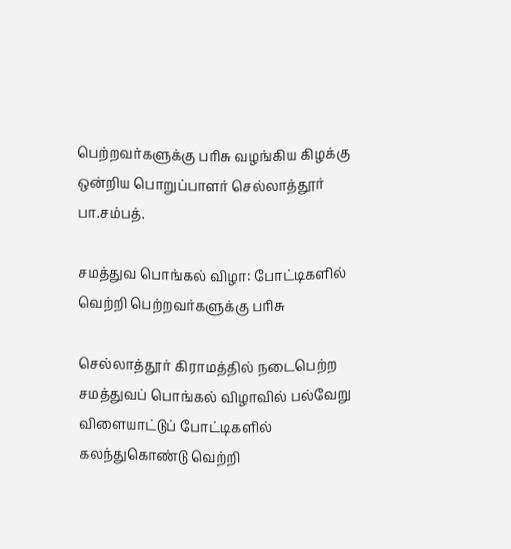பெற்றவர்களுக்கு பரிசு வழங்கிய கிழக்கு ஒன்றிய பொறுப்பாளர் செல்லாத்தூர் பா.சம்பத்.

சமத்துவ பொங்கல் விழா: போட்டிகளில் வெற்றி பெற்றவர்களுக்கு பரிசு

செல்லாத்தூர் கிராமத்தில் நடைபெற்ற சமத்துவப் பொங்கல் விழாவில் பல்வேறு விளையாட்டுப் போட்டிகளில் கலந்துகொண்டு வெற்றி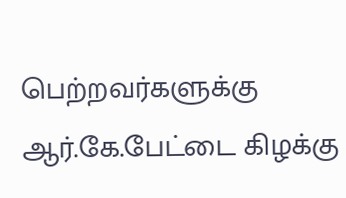பெற்றவர்களுக்கு ஆர்.கே.பேட்டை கிழக்கு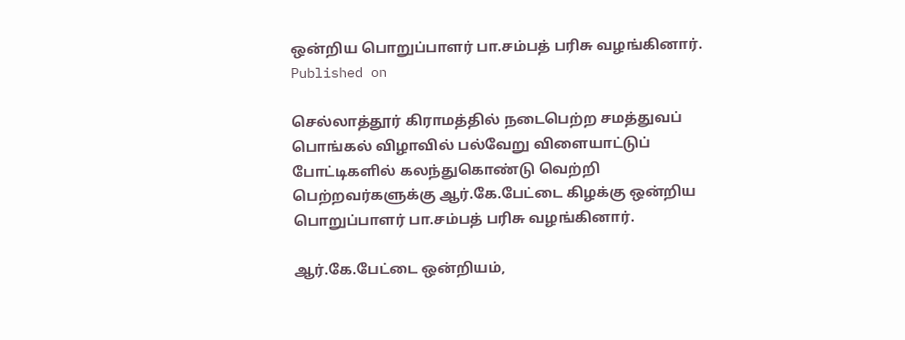ஒன்றிய பொறுப்பாளர் பா.சம்பத் பரிசு வழங்கினார்.
Published on

செல்லாத்தூர் கிராமத்தில் நடைபெற்ற சமத்துவப் பொங்கல் விழாவில் பல்வேறு விளையாட்டுப் போட்டிகளில் கலந்துகொண்டு வெற்றி பெற்றவர்களுக்கு ஆர்.கே.பேட்டை கிழக்கு ஒன்றிய பொறுப்பாளர் பா.சம்பத் பரிசு வழங்கினார்.

ஆர்.கே.பேட்டை ஒன்றியம்,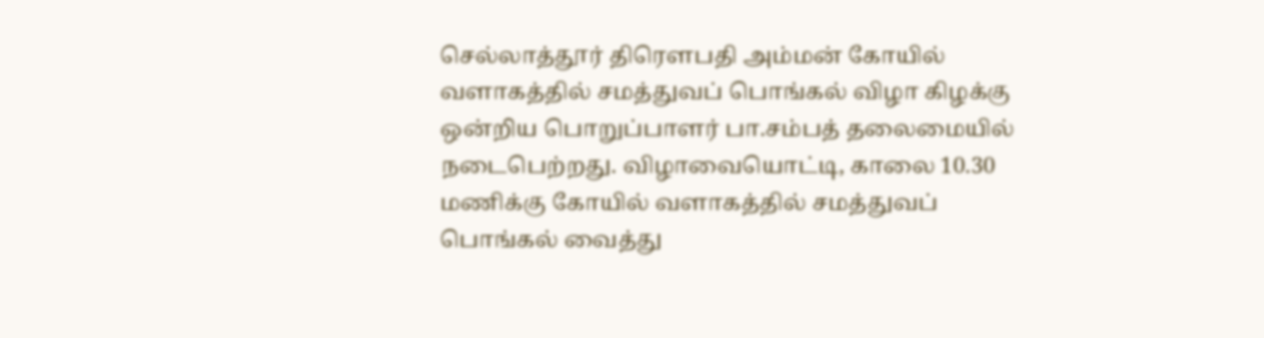செல்லாத்தூர் திரௌபதி அம்மன் கோயில் வளாகத்தில் சமத்துவப் பொங்கல் விழா கிழக்கு ஒன்றிய பொறுப்பாளர் பா.சம்பத் தலைமையில் நடைபெற்றது. விழாவையொட்டி, காலை 10.30 மணிக்கு கோயில் வளாகத்தில் சமத்துவப் பொங்கல் வைத்து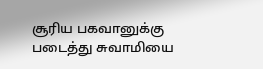சூரிய பகவானுக்கு படைத்து சுவாமியை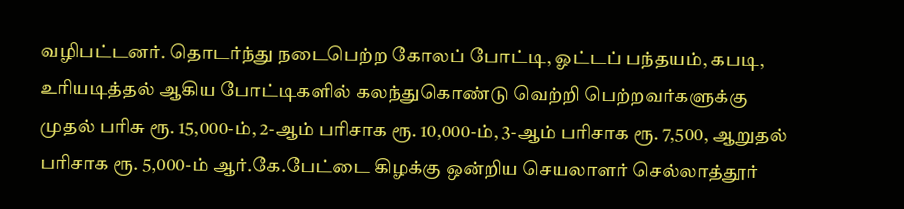வழிபட்டனர். தொடர்ந்து நடைபெற்ற கோலப் போட்டி, ஓட்டப் பந்தயம், கபடி, உரியடித்தல் ஆகிய போட்டிகளில் கலந்துகொண்டு வெற்றி பெற்றவர்களுக்கு முதல் பரிசு ரூ. 15,000-ம், 2-ஆம் பரிசாக ரூ. 10,000-ம், 3-ஆம் பரிசாக ரூ. 7,500, ஆறுதல் பரிசாக ரூ. 5,000-ம் ஆர்.கே.பேட்டை கிழக்கு ஒன்றிய செயலாளர் செல்லாத்தூர்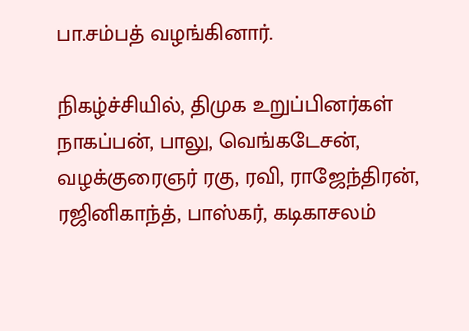பா.சம்பத் வழங்கினார்.

நிகழ்ச்சியில், திமுக உறுப்பினர்கள் நாகப்பன், பாலு, வெங்கடேசன், வழக்குரைஞர் ரகு, ரவி, ராஜேந்திரன், ரஜினிகாந்த், பாஸ்கர், கடிகாசலம்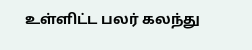உள்ளிட்ட பலர் கலந்து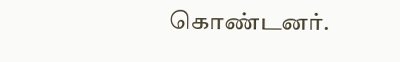கொண்டனர்.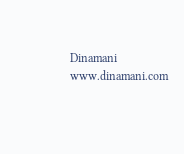Dinamani
www.dinamani.com